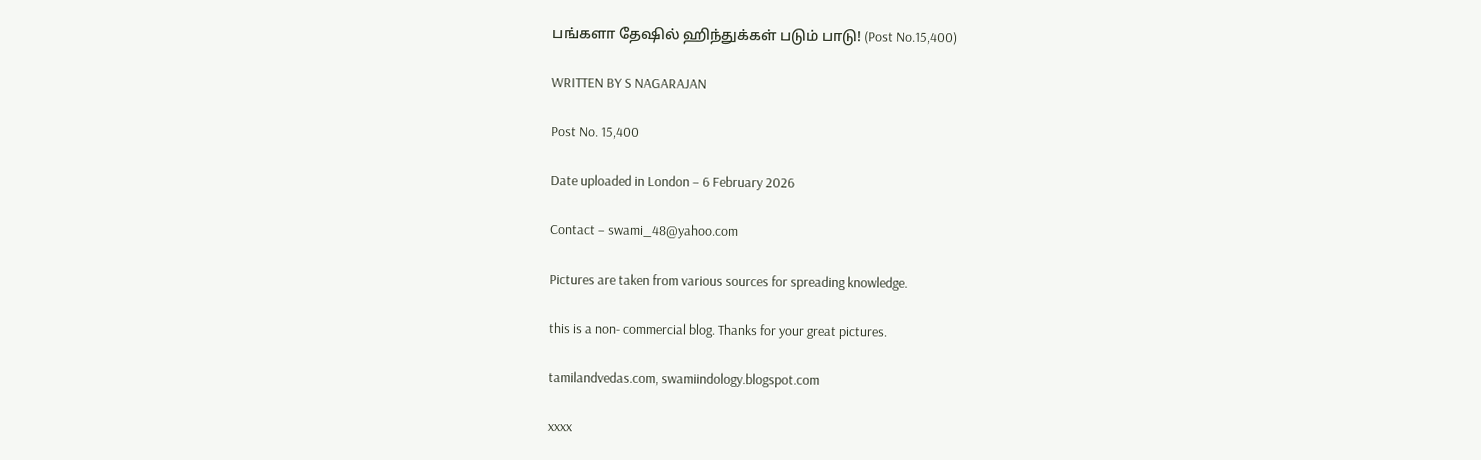பங்களா தேஷில் ஹிந்துக்கள் படும் பாடு! (Post No.15,400)

WRITTEN BY S NAGARAJAN

Post No. 15,400

Date uploaded in London – 6 February 2026

Contact – swami_48@yahoo.com

Pictures are taken from various sources for spreading knowledge.

this is a non- commercial blog. Thanks for your great pictures.

tamilandvedas.com, swamiindology.blogspot.com

xxxx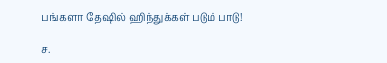பங்களா தேஷில் ஹிந்துக்கள் படும் பாடு!

ச.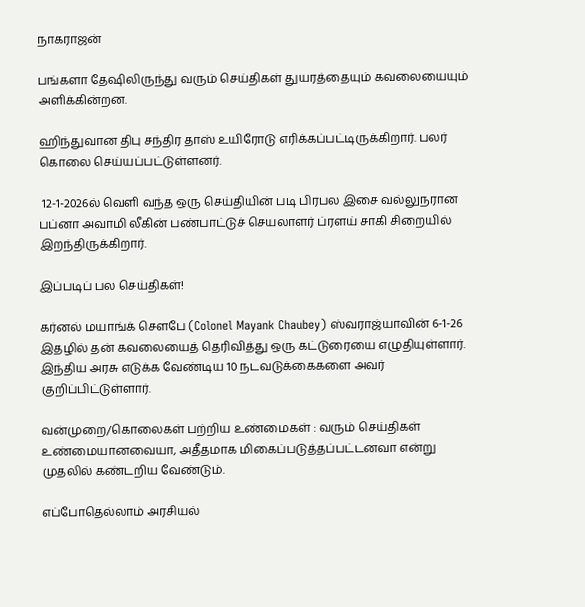நாகராஜன்

பங்களா தேஷிலிருந்து வரும் செய்திகள் துயரத்தையும் கவலையையும் அளிக்கின்றன.

ஹிந்துவான திபு சந்திர தாஸ் உயிரோடு எரிக்கப்பட்டிருக்கிறார். பலர் கொலை செய்யப்பட்டுள்ளனர்.

 12-1-2026ல் வெளி வந்த ஒரு செய்தியின் படி பிரபல இசை வல்லுநரான பப்னா அவாமி லீகின் பண்பாட்டுச் செயலாளர் ப்ரளய் சாகி சிறையில் இறந்திருக்கிறார்.

இப்படிப் பல செய்திகள்!

கர்னல் மயாங்க் சௌபே (Colonel Mayank Chaubey) ஸ்வராஜ்யாவின் 6-1-26 இதழில் தன் கவலையைத் தெரிவித்து ஒரு கட்டுரையை எழுதியுள்ளார். இந்திய அரசு எடுக்க வேண்டிய 10 நடவடுக்கைகளை அவர் குறிப்பிட்டுள்ளார்.

வன்முறை/கொலைகள் பற்றிய உண்மைகள் : வரும் செய்திகள் உண்மையானவையா, அதீதமாக மிகைப்படுத்தப்பட்டனவா என்று முதலில் கண்டறிய வேண்டும்.

எப்போதெல்லாம் அரசியல்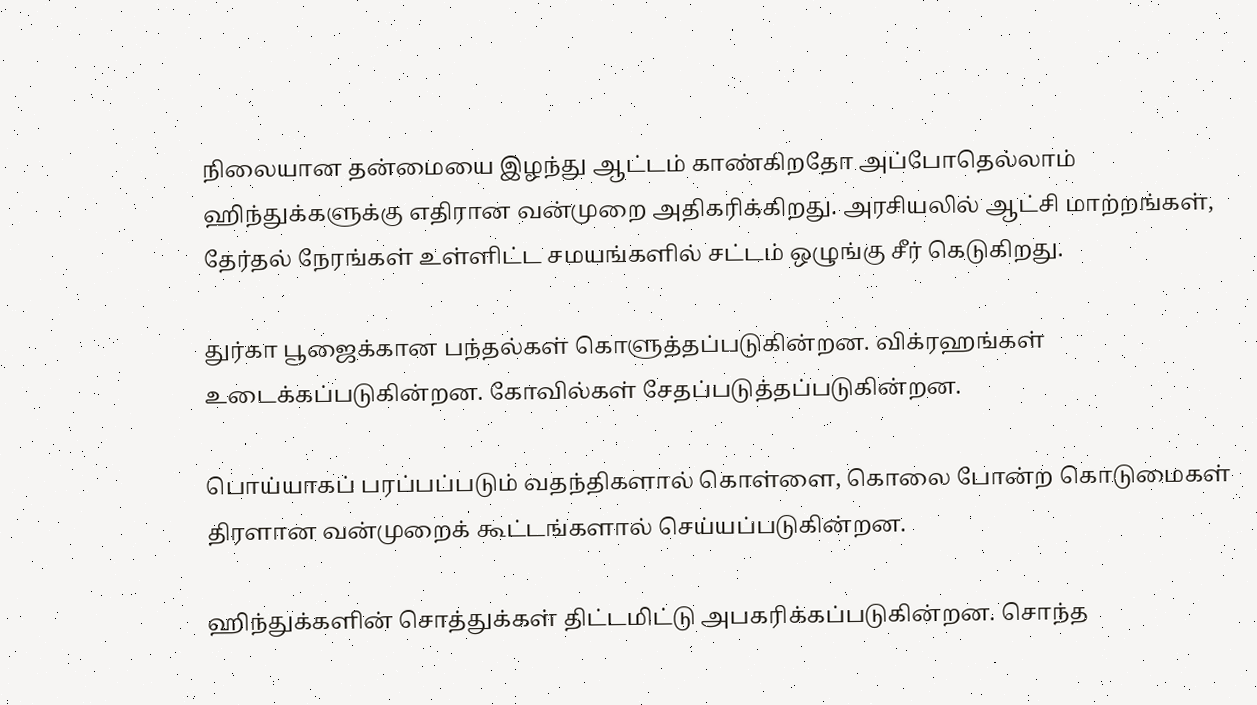நிலையான தன்மையை இழந்து ஆட்டம் காண்கிறதோ அப்போதெல்லாம் ஹிந்துக்களுக்கு எதிரான வன்முறை அதிகரிக்கிறது. அரசியலில் ஆட்சி மாற்றங்கள், தேர்தல் நேரங்கள் உள்ளிட்ட சமயங்களில் சட்டம் ஒழுங்கு சீர் கெடுகிறது.

துர்கா பூஜைக்கான பந்தல்கள் கொளுத்தப்படுகின்றன. விக்ரஹங்கள் உடைக்கப்படுகின்றன. கோவில்கள் சேதப்படுத்தப்படுகின்றன.

பொய்யாகப் பரப்பப்படும் வதந்திகளால் கொள்ளை, கொலை போன்ற கொடுமைகள் திரளான வன்முறைக் கூட்டங்களால் செய்யப்படுகின்றன.

ஹிந்துக்களின் சொத்துக்கள் திட்டமிட்டு அபகரிக்கப்படுகின்றன. சொந்த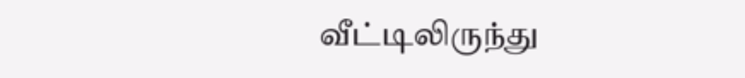வீட்டிலிருந்து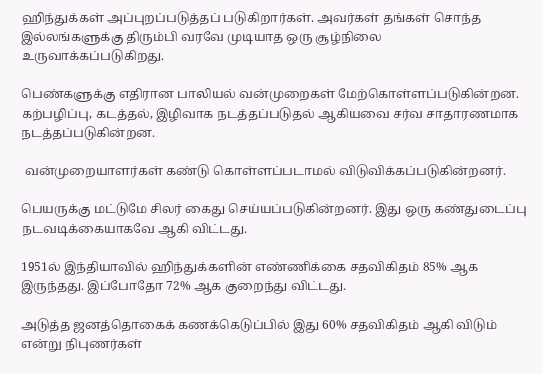ஹிந்துக்கள் அப்புறப்படுத்தப் படுகிறார்கள். அவர்கள் தங்கள் சொந்த இல்லங்களுக்கு திரும்பி வரவே முடியாத ஒரு சூழ்நிலை உருவாக்கப்படுகிறது.

பெண்களுக்கு எதிரான பாலியல் வன்முறைகள் மேற்கொள்ளப்படுகின்றன. கற்பழிப்பு, கடத்தல், இழிவாக நடத்தப்படுதல் ஆகியவை சர்வ சாதாரணமாக நடத்தப்படுகின்றன.

 வன்முறையாளர்கள் கண்டு கொள்ளப்படாமல் விடுவிக்கப்படுகின்றனர்.

பெயருக்கு மட்டுமே சிலர் கைது செய்யப்படுகின்றனர். இது ஒரு கண்துடைப்பு நடவடிக்கையாகவே ஆகி விட்டது.

1951ல் இந்தியாவில் ஹிந்துக்களின் எண்ணிக்கை சதவிகிதம் 85% ஆக இருந்தது. இப்போதோ 72% ஆக குறைந்து விட்டது.

அடுத்த ஜனத்தொகைக் கணக்கெடுப்பில் இது 60% சதவிகிதம் ஆகி விடும் என்று நிபுணர்கள்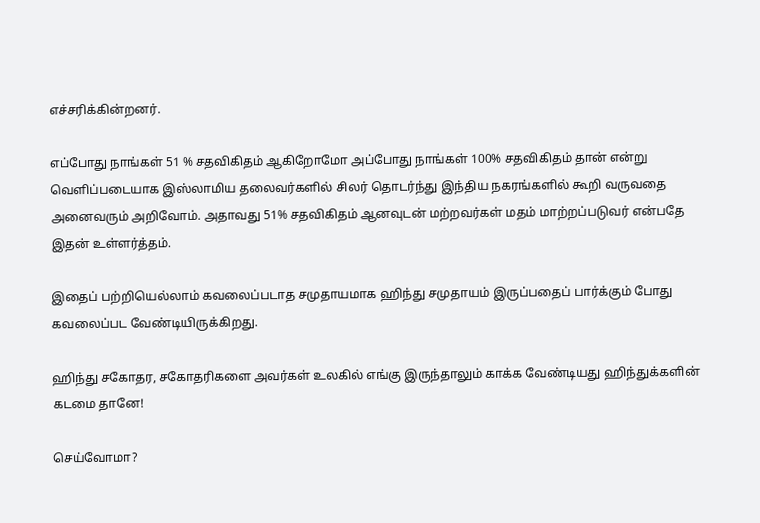எச்சரிக்கின்றனர்.

எப்போது நாங்கள் 51 % சதவிகிதம் ஆகிறோமோ அப்போது நாங்கள் 100% சதவிகிதம் தான் என்று வெளிப்படையாக இஸ்லாமிய தலைவர்களில் சிலர் தொடர்ந்து இந்திய நகரங்களில் கூறி வருவதை அனைவரும் அறிவோம். அதாவது 51% சதவிகிதம் ஆனவுடன் மற்றவர்கள் மதம் மாற்றப்படுவர் என்பதே இதன் உள்ளர்த்தம்.

இதைப் பற்றியெல்லாம் கவலைப்படாத சமுதாயமாக ஹிந்து சமுதாயம் இருப்பதைப் பார்க்கும் போது கவலைப்பட வேண்டியிருக்கிறது.

ஹிந்து சகோதர, சகோதரிகளை அவர்கள் உலகில் எங்கு இருந்தாலும் காக்க வேண்டியது ஹிந்துக்களின் கடமை தானே!

செய்வோமா?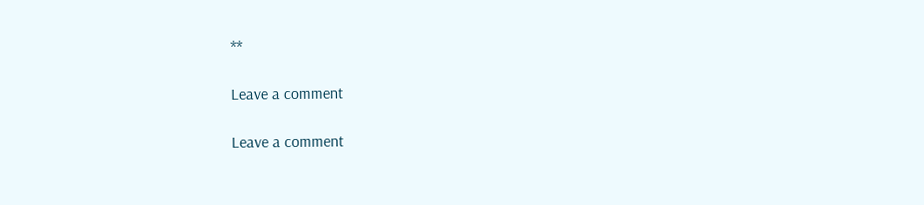**

Leave a comment

Leave a comment